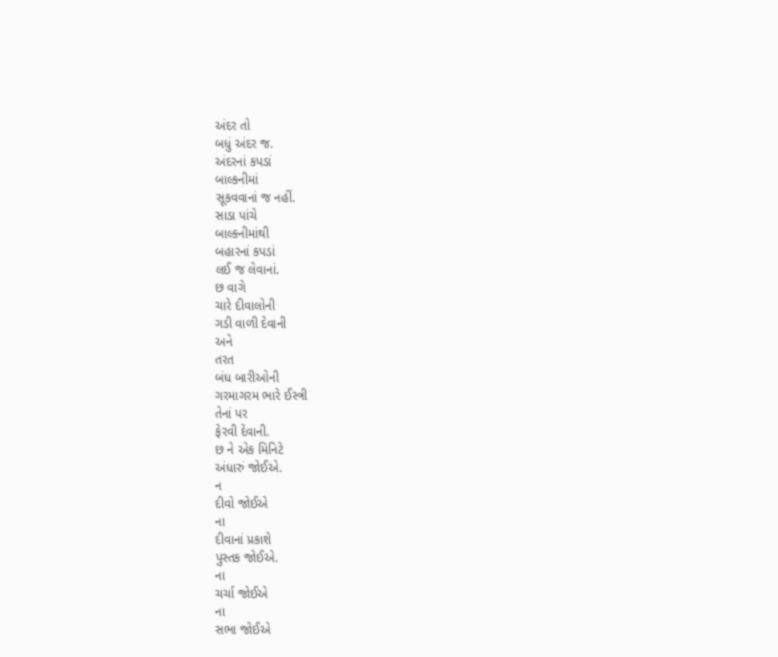અંદર તો
બધું અંદર જ.
અંદરનાં કપડાં
બાલ્કનીમાં
સૂકવવાનાં જ નહીં.
સાડા પાંચે
બાલ્કનીમાંથી
બહારનાં કપડાં
લઈ જ લેવાનાં.
છ વાગે
ચારે દીવાલોની
ગડી વાળી દેવાની
અને
તરત
બંધ બારીઓની
ગરમાગરમ ભારે ઈસ્ત્રી
તેનાં પર
ફેરવી દેવાની.
છ ને એક મિનિટે
અંધારું જોઈએ.
ન
દીવો જોઈએ
ના
દીવાનાં પ્રકાશે
પુસ્તક જોઈએ.
ના
ચર્ચા જોઈએ
ના
સભા જોઈએ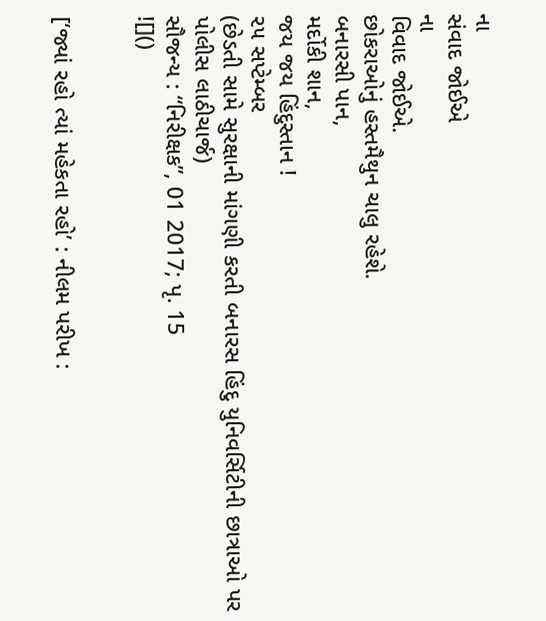ના
સંવાદ જોઈએ
ના
વિવાદ જોઈએ.
છોકરાઓનું હસ્તમૈથુન ચાલુ રહેશે.
બનારસી પાન,
મર્દોકી શાન,
જય જય હિંદુસ્તાન !
૨૫ સપ્ટેમ્બર
(છેડતી સામે સુરક્ષાની માંગણી કરતી બનારસ હિંદુ યુનિવર્સિટીની છાત્રાઓ પર પોલીસ લાઠીચાર્જ)
સૌજન્ય : “નિરીક્ષક”, 01 2017; પૃ. 15
![]()


[‘જ્યાં રહો ત્યાં મહેકતા રહો’ : નીલમ પરીખ :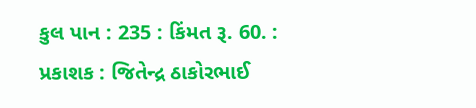કુલ પાન : 235 : કિંમત રૂ. 60. : પ્રકાશક : જિતેન્દ્ર ઠાકોરભાઈ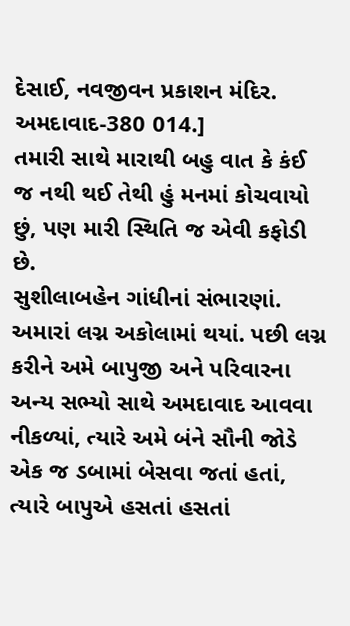દેસાઈ, નવજીવન પ્રકાશન મંદિર. અમદાવાદ-380 014.]
તમારી સાથે મારાથી બહુ વાત કે કંઈ જ નથી થઈ તેથી હું મનમાં કોચવાયો છું, પણ મારી સ્થિતિ જ એવી કફોડી છે.
સુશીલાબહેન ગાંધીનાં સંભારણાં.
અમારાં લગ્ન અકોલામાં થયાં. પછી લગ્ન કરીને અમે બાપુજી અને પરિવારના અન્ય સભ્યો સાથે અમદાવાદ આવવા નીકળ્યાં, ત્યારે અમે બંને સૌની જોડે એક જ ડબામાં બેસવા જતાં હતાં, ત્યારે બાપુએ હસતાં હસતાં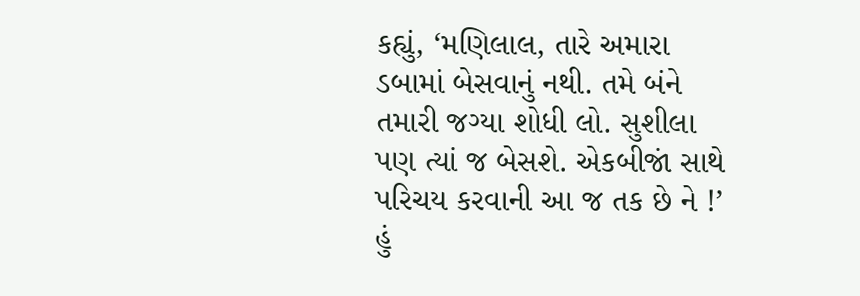કહ્યું, ‘મણિલાલ, તારે અમારા ડબામાં બેસવાનું નથી. તમે બંને તમારી જગ્યા શોધી લો. સુશીલા પણ ત્યાં જ બેસશે. એકબીજાં સાથે પરિચય કરવાની આ જ તક છે ને !’ હું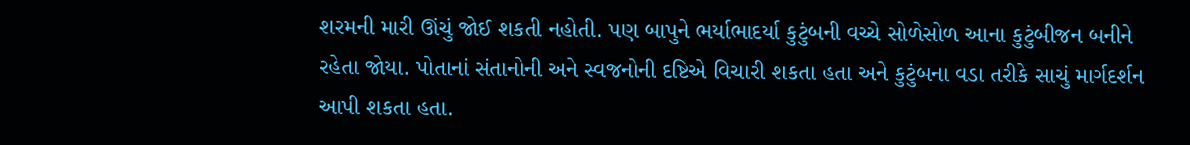શરમની મારી ઊંચું જોઈ શકતી નહોતી. પણ બાપુને ભર્યાભાદર્યા કુટુંબની વચ્ચે સોળેસોળ આના કુટુંબીજન બનીને રહેતા જોયા. પોતાનાં સંતાનોની અને સ્વજનોની દષ્ટિએ વિચારી શકતા હતા અને કુટુંબના વડા તરીકે સાચું માર્ગદર્શન આપી શકતા હતા.